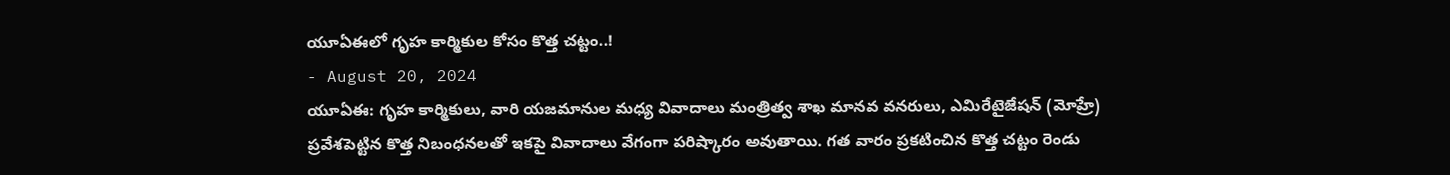యూఏఈలో గృహ కార్మికుల కోసం కొత్త చట్టం..!
- August 20, 2024
యూఏఈ: గృహ కార్మికులు, వారి యజమానుల మధ్య వివాదాలు మంత్రిత్వ శాఖ మానవ వనరులు, ఎమిరేటైజేషన్ (మోహ్రే) ప్రవేశపెట్టిన కొత్త నిబంధనలతో ఇకపై వివాదాలు వేగంగా పరిష్కారం అవుతాయి. గత వారం ప్రకటించిన కొత్త చట్టం రెండు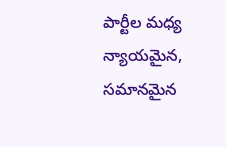పార్టీల మధ్య న్యాయమైన, సమానమైన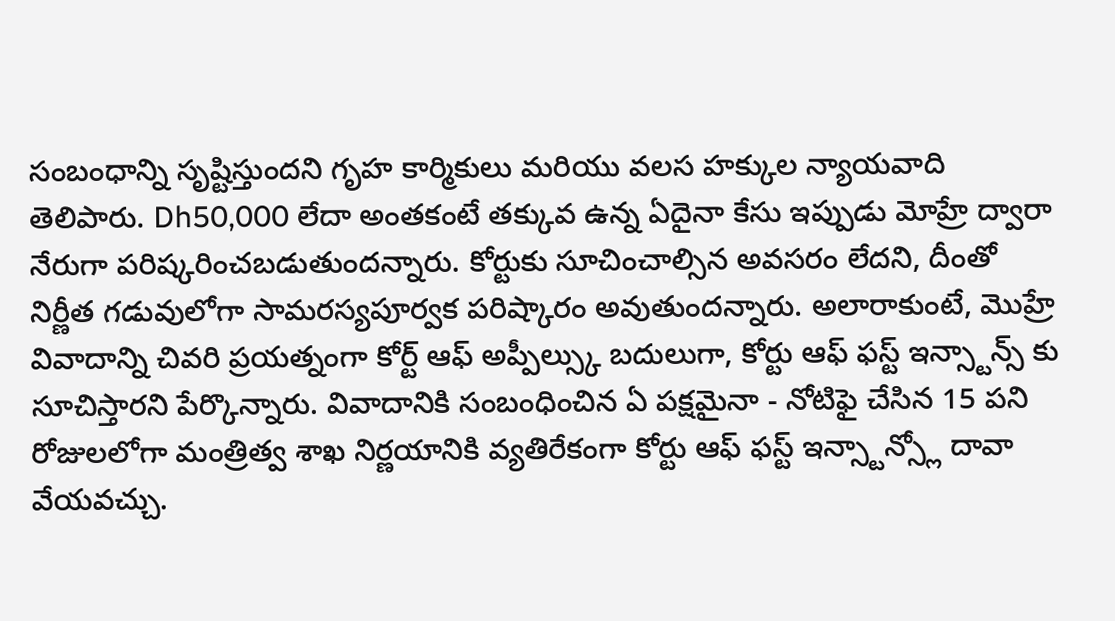సంబంధాన్ని సృష్టిస్తుందని గృహ కార్మికులు మరియు వలస హక్కుల న్యాయవాది తెలిపారు. Dh50,000 లేదా అంతకంటే తక్కువ ఉన్న ఏదైనా కేసు ఇప్పుడు మోహ్రే ద్వారా నేరుగా పరిష్కరించబడుతుందన్నారు. కోర్టుకు సూచించాల్సిన అవసరం లేదని, దీంతో నిర్ణీత గడువులోగా సామరస్యపూర్వక పరిష్కారం అవుతుందన్నారు. అలారాకుంటే, మొహ్రే వివాదాన్ని చివరి ప్రయత్నంగా కోర్ట్ ఆఫ్ అప్పీల్స్కు బదులుగా, కోర్టు ఆఫ్ ఫస్ట్ ఇన్స్టాన్స్ కు సూచిస్తారని పేర్కొన్నారు. వివాదానికి సంబంధించిన ఏ పక్షమైనా - నోటిఫై చేసిన 15 పని రోజులలోగా మంత్రిత్వ శాఖ నిర్ణయానికి వ్యతిరేకంగా కోర్టు ఆఫ్ ఫస్ట్ ఇన్స్టాన్స్లో దావా వేయవచ్చు.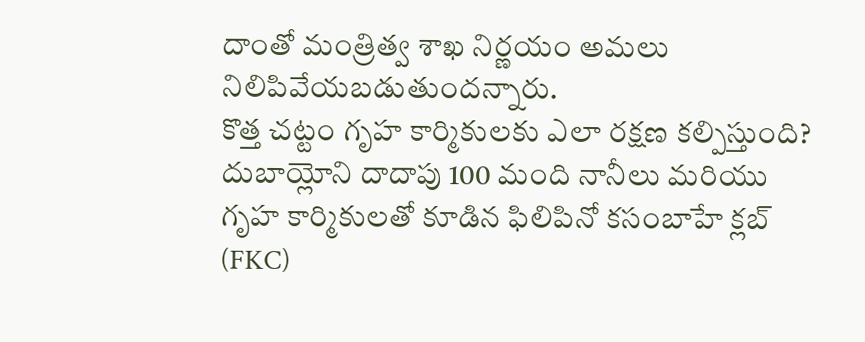దాంతో మంత్రిత్వ శాఖ నిర్ణయం అమలు నిలిపివేయబడుతుందన్నారు.
కొత్త చట్టం గృహ కార్మికులకు ఎలా రక్షణ కల్పిస్తుంది?
దుబాయ్లోని దాదాపు 100 మంది నానీలు మరియు గృహ కార్మికులతో కూడిన ఫిలిపినో కసంబాహే క్లబ్ (FKC)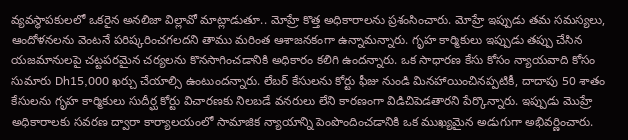వ్యవస్థాపకులలో ఒకరైన అనలిజా విల్లావో మాట్లాడుతూ.. మోహ్రే కొత్త అధికారాలను ప్రశంసించారు. మోహ్రే ఇప్పుడు తమ సమస్యలు, ఆందోళనలను వెంటనే పరిష్కరించగలదని తాము మరింత ఆశాజనకంగా ఉన్నామన్నారు. గృహ కార్మికులు ఇప్పుడు తప్పు చేసిన యజమానులపై చట్టపరమైన చర్యలను కొనసాగించడానికి అధికారం కలిగి ఉందన్నారు. ఒక సాధారణ కేసు కోసం న్యాయవాది కోసం సుమారు Dh15,000 ఖర్చు చేయాల్సి ఉంటుందన్నారు. లేబర్ కేసులను కోర్టు ఫీజు నుండి మినహాయించినప్పటికీ, దాదాపు 50 శాతం కేసులను గృహ కార్మికులు సుదీర్ఘ కోర్టు విచారణకు నిలబడే వనరులు లేని కారణంగా విడిచిపెడతారని పేర్కొన్నారు. ఇప్పుడు మొహ్రే అధికారాలకు సవరణ ద్వారా కార్యాలయంలో సామాజిక న్యాయాన్ని పెంపొందించడానికి ఒక ముఖ్యమైన అడుగుగా అభివర్ణించారు.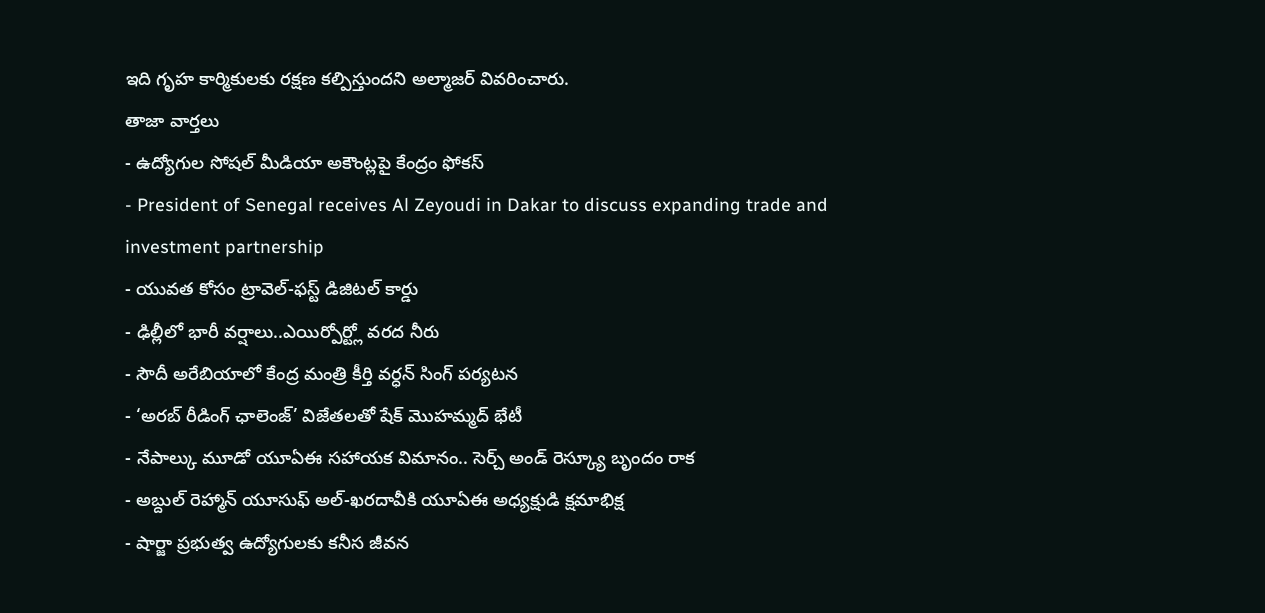ఇది గృహ కార్మికులకు రక్షణ కల్పిస్తుందని అల్మాజర్ వివరించారు.
తాజా వార్తలు
- ఉద్యోగుల సోషల్ మీడియా అకౌంట్లపై కేంద్రం ఫోకస్
- President of Senegal receives Al Zeyoudi in Dakar to discuss expanding trade and investment partnership
- యువత కోసం ట్రావెల్-ఫస్ట్ డిజిటల్ కార్డు
- ఢిల్లీలో భారీ వర్షాలు..ఎయిర్పోర్ట్లో వరద నీరు
- సౌదీ అరేబియాలో కేంద్ర మంత్రి కీర్తి వర్ధన్ సింగ్ పర్యటన
- ‘అరబ్ రీడింగ్ ఛాలెంజ్’ విజేతలతో షేక్ మొహమ్మద్ భేటీ
- నేపాల్కు మూడో యూఏఈ సహాయక విమానం.. సెర్చ్ అండ్ రెస్క్యూ బృందం రాక
- అబ్దుల్ రెహ్మాన్ యూసుఫ్ అల్-ఖరదావీకి యూఏఈ అధ్యక్షుడి క్షమాభిక్ష
- షార్జా ప్రభుత్వ ఉద్యోగులకు కనీస జీవన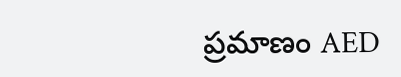ప్రమాణం AED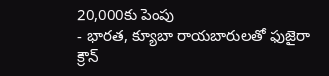20,000కు పెంపు
- భారత, క్యూబా రాయబారులతో ఫుజైరా క్రౌన్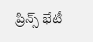ప్రిన్స్ భేటీ